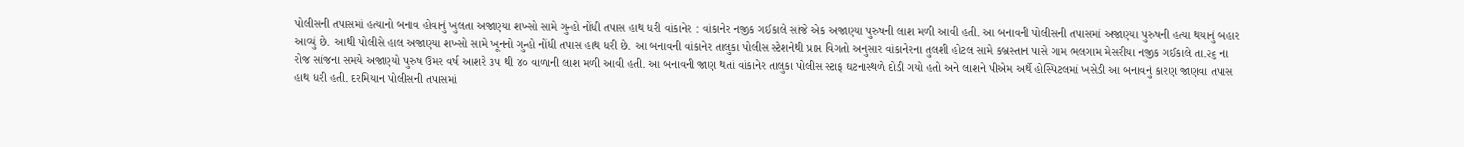પોલીસની તપાસમાં હત્યાનો બનાવ હોવાનું ખુલતા અજાણ્યા શખ્સો સામે ગુન્હો નોંધી તપાસ હાથ ધરી વાંકાનેર : વાંકાનેર નજીક ગઈકાલે સાંજે એક અજાણ્યા પુરુષની લાશ મળી આવી હતી. આ બનાવની પોલીસની તપાસમાં અજાણ્યા પુરુષની હત્યા થયાનું બહાર આવ્યું છે. આથી પોલીસે હાલ અજાણ્યા શખ્સો સામે ખૂનનો ગુન્હો નોંધી તપાસ હાથ ધરી છે. આ બનાવની વાંકાનેર તાલુકા પોલીસ સ્ટેશનેથી પ્રાપ્ત વિગતો અનુસાર વાંકાનેરના તુલશી હોટલ સામે કબ્રસ્તાન પાસે ગામ ભલગામ મેસરીયા નજીક ગઈકાલે તા.૨૬ ના રોજ સાંજના સમયે અજાણ્યો પુરુષ ઉમર વર્ષ આશરે ૩૫ થી ૪૦ વાળાની લાશ મળી આવી હતી. આ બનાવની જાણ થતાં વાંકાનેર તાલુકા પોલીસ સ્ટાફ ઘટનાસ્થળે દોડી ગયો હતો અને લાશને પીએમ અર્થે હોસ્પિટલમાં ખસેડી આ બનાવનું કારણ જાણવા તપાસ હાથ ધરી હતી. દરમિયાન પોલીસની તપાસમાં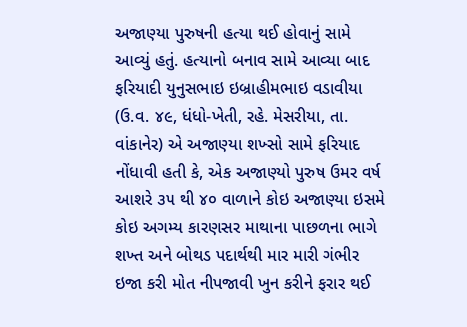અજાણ્યા પુરુષની હત્યા થઈ હોવાનું સામે આવ્યું હતું. હત્યાનો બનાવ સામે આવ્યા બાદ ફરિયાદી યુનુસભાઇ ઇબ્રાહીમભાઇ વડાવીયા (ઉ.વ. ૪૯, ધંધો-ખેતી, રહે. મેસરીયા, તા. વાંકાનેર) એ અજાણ્યા શખ્સો સામે ફરિયાદ નોંધાવી હતી કે, એક અજાણ્યો પુરુષ ઉમર વર્ષ આશરે ૩૫ થી ૪૦ વાળાને કોઇ અજાણ્યા ઇસમે કોઇ અગમ્ય કારણસર માથાના પાછળના ભાગે શખ્ત અને બોથડ પદાર્થથી માર મારી ગંભીર ઇજા કરી મોત નીપજાવી ખુન કરીને ફરાર થઈ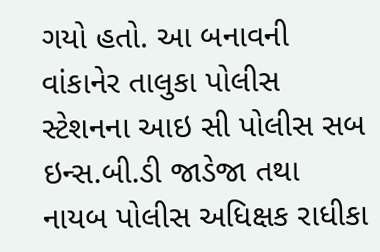ગયો હતો. આ બનાવની વાંકાનેર તાલુકા પોલીસ સ્ટેશનના આઇ સી પોલીસ સબ ઇન્સ.બી.ડી જાડેજા તથા નાયબ પોલીસ અધિક્ષક રાધીકા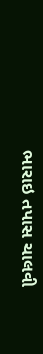ભારાઇ તપાસ ચાલવી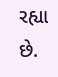રહ્યા છે.